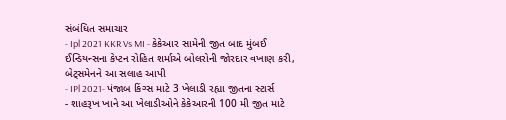સંબંધિત સમાચાર
- Ipl 2021 KKR Vs MI - કેકેઆર સામેની જીત બાદ મુંબઈ ઈન્ડિયન્સના કેપ્ટન રોહિત શર્માએ બોલરોની જોરદાર વખાણ કરી, બેટ્સમેનને આ સલાહ આપી
- IPl 2021- પંજાબ કિંગ્સ માટે 3 ખેલાડી રહ્યા જીતના સ્ટાર્સ
- શાહરૂખ ખાને આ ખેલાડીઓને કેકેઆરની 100 મી જીત માટે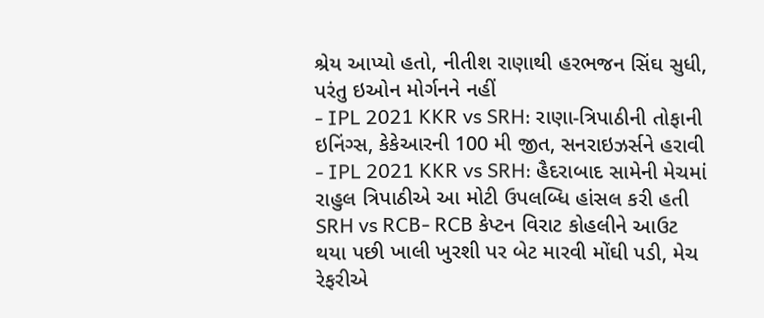શ્રેય આપ્યો હતો, નીતીશ રાણાથી હરભજન સિંઘ સુધી, પરંતુ ઇઓન મોર્ગનને નહીં
- IPL 2021 KKR vs SRH: રાણા-ત્રિપાઠીની તોફાની ઇનિંગ્સ, કેકેઆરની 100 મી જીત, સનરાઇઝર્સને હરાવી
- IPL 2021 KKR vs SRH: હૈદરાબાદ સામેની મેચમાં રાહુલ ત્રિપાઠીએ આ મોટી ઉપલબ્ધિ હાંસલ કરી હતી
SRH vs RCB- RCB કેપ્ટન વિરાટ કોહલીને આઉટ થયા પછી ખાલી ખુરશી પર બેટ મારવી મોંઘી પડી, મેચ રેફરીએ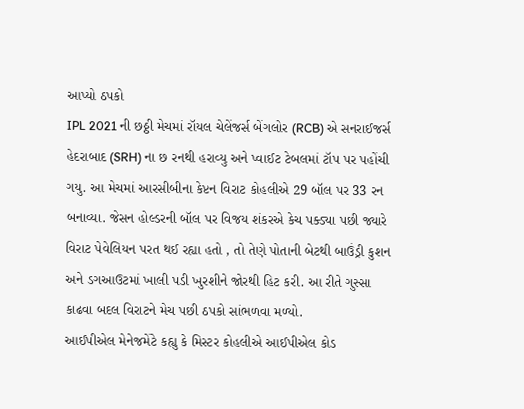આપ્યો ઠપકો
IPL 2021 ની છઠ્ઠી મેચમાં રૉયલ ચેલેંજર્સ બેંગલોર (RCB) એ સનરાઈજર્સ હેદરાબાદ (SRH) ના છ રનથી હરાવ્યુ અને પ્વાઈટ ટેબલમાં ટૉપ પર પહોંચી ગયુ. આ મેચમાં આરસીબીના કેપ્ટન વિરાટ કોહલીએ 29 બૉલ પર 33 રન બનાવ્યા. જેસન હોલ્ડરની બૉલ પર વિજય શંકરએ કેચ પક્ડ્યા પછી જ્યારે વિરાટ પેવેલિયન પરત થઈ રહ્યા હતો , તો તેણે પોતાની બેટથી બાઉંડ્રી કુશન અને ડગઆઉટમાં ખાલી પડી ખુરશીને જોરથી હિટ કરી. આ રીતે ગુસ્સા કાઢવા બદલ વિરાટને મેચ પછી ઠપકો સાંભળવા મળ્યો.
આઈપીએલ મેનેજમેંટે કહ્યુ કે મિસ્ટર કોહલીએ આઈપીએલ કોડ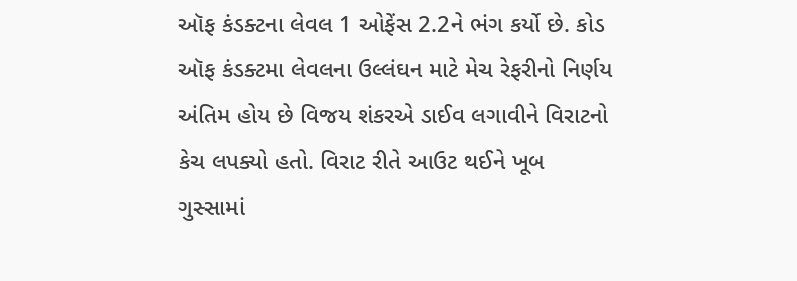ઑફ કંડક્ટના લેવલ 1 ઓફેંસ 2.2ને ભંગ કર્યો છે. કોડ ઑફ કંડક્ટમા લેવલના ઉલ્લંઘન માટે મેચ રેફરીનો નિર્ણય અંતિમ હોય છે વિજય શંકરએ ડાઈવ લગાવીને વિરાટનો કેચ લપક્યો હતો. વિરાટ રીતે આઉટ થઈને ખૂબ ગુસ્સામાં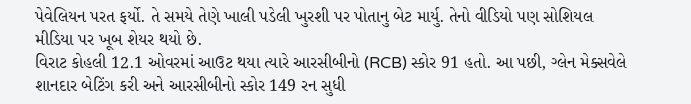પેવેલિયન પરત ફર્યો. તે સમયે તેણે ખાલી પડેલી ખુરશી પર પોતાનુ બેટ માર્યુ. તેનો વીડિયો પણ સોશિયલ મીડિયા પર ખૂબ શેયર થયો છે.
વિરાટ કોહલી 12.1 ઓવરમાં આઉટ થયા ત્યારે આરસીબીનો (RCB) સ્કોર 91 હતો. આ પછી, ગ્લેન મેક્સવેલે શાનદાર બેટિંગ કરી અને આરસીબીનો સ્કોર 149 રન સુધી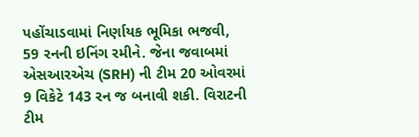પહોંચાડવામાં નિર્ણાયક ભૂમિકા ભજવી, 59 રનની ઇનિંગ રમીને. જેના જવાબમાં એસઆરએચ (SRH) ની ટીમ 20 ઓવરમાં 9 વિકેટે 143 રન જ બનાવી શકી. વિરાટની ટીમ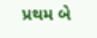પ્રથમ બે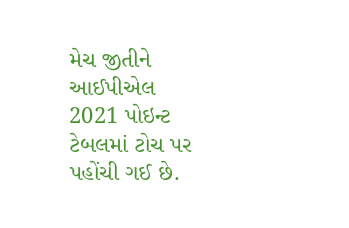મેચ જીતીને આઈપીએલ 2021 પોઇન્ટ ટેબલમાં ટોચ પર પહોંચી ગઈ છે.